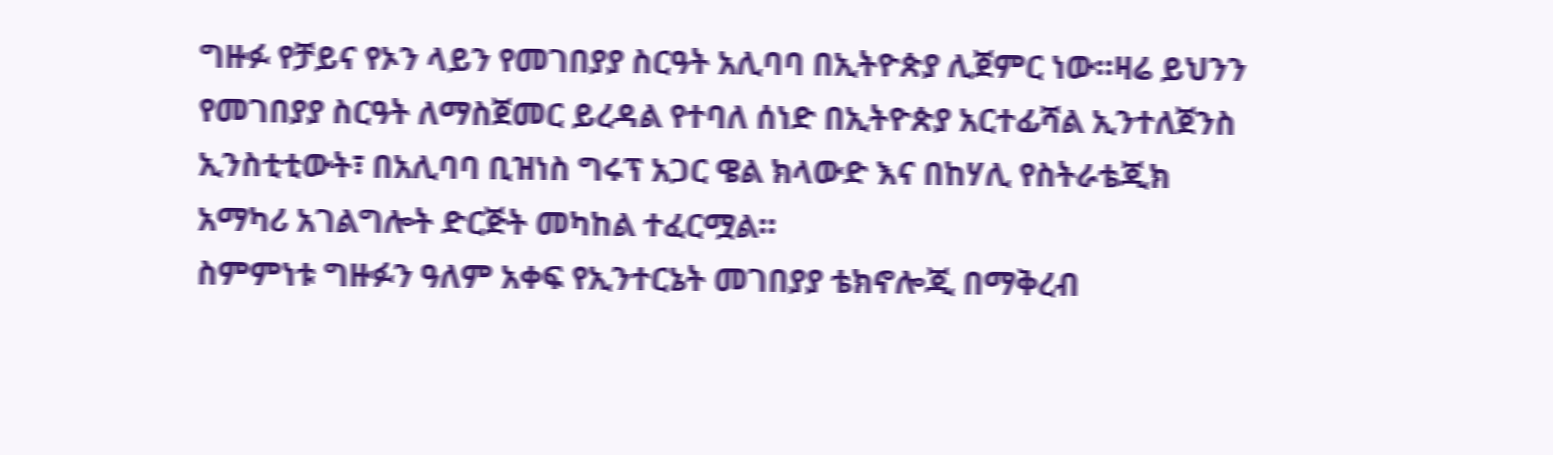ግዙፉ የቻይና የኦን ላይን የመገበያያ ስርዓት አሊባባ በኢትዮጵያ ሊጀምር ነው።ዛሬ ይህንን የመገበያያ ስርዓት ለማስጀመር ይረዳል የተባለ ሰነድ በኢትዮጵያ አርተፊሻል ኢንተለጀንስ ኢንስቲቲውት፣ በአሊባባ ቢዝነስ ግሩፕ አጋር ዌል ክላውድ እና በከሃሊ የስትራቴጂክ አማካሪ አገልግሎት ድርጅት መካከል ተፈርሟል።
ስምምነቱ ግዙፉን ዓለም አቀፍ የኢንተርኔት መገበያያ ቴክኖሎጂ በማቅረብ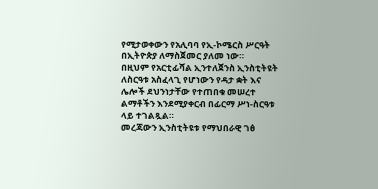የሚታወቀውን የአሊባባ የኢ-ኮሜርስ ሥርዓት በኢትዮጵያ ለማስጀመር ያለመ ነው።
በዚህም የአርቲፊሻል ኢንተለጀንስ ኢንስቲትዩት ለስርዓቱ አስፈላጊ የሆነውን የዳታ ቋት እና ሌሎች ደህንነታቸው የተጠበቁ መሠረተ ልማቶችን እንደሚያቀርብ በፊርማ ሥነ-ስርዓቱ ላይ ተገልጿል።
መረጃውን ኢንስቲትዩቱ የማህበራዊ ገፅ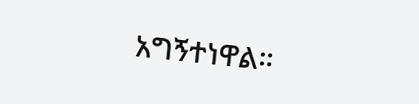አግኝተነዋል።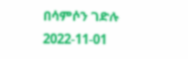በሳምሶን ገድሉ
2022-11-01